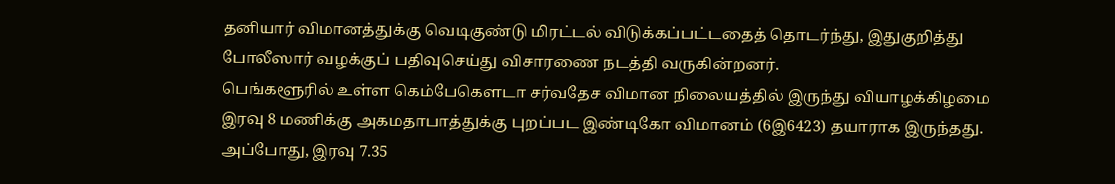தனியார் விமானத்துக்கு வெடிகுண்டு மிரட்டல் விடுக்கப்பட்டதைத் தொடர்ந்து, இதுகுறித்து போலீஸார் வழக்குப் பதிவுசெய்து விசாரணை நடத்தி வருகின்றனர்.
பெங்களூரில் உள்ள கெம்பேகௌடா சர்வதேச விமான நிலையத்தில் இருந்து வியாழக்கிழமை இரவு 8 மணிக்கு அகமதாபாத்துக்கு புறப்பட இண்டிகோ விமானம் (6இ6423) தயாராக இருந்தது. அப்போது, இரவு 7.35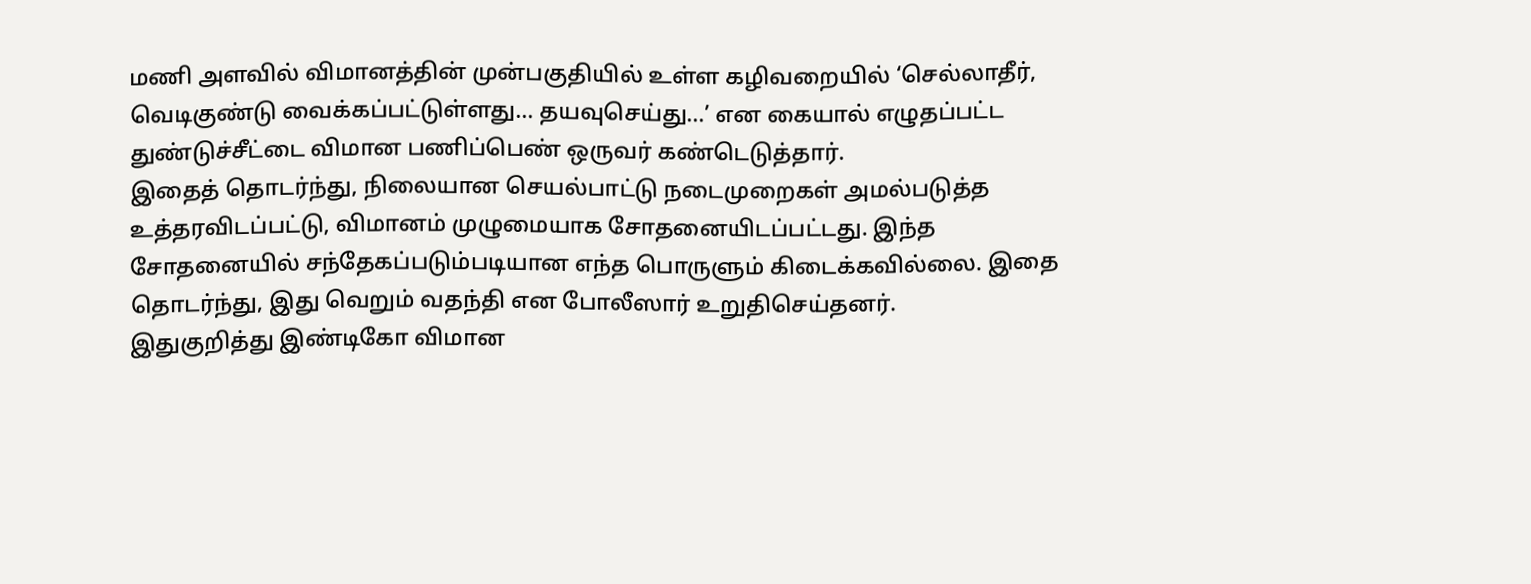மணி அளவில் விமானத்தின் முன்பகுதியில் உள்ள கழிவறையில் ‘செல்லாதீர், வெடிகுண்டு வைக்கப்பட்டுள்ளது... தயவுசெய்து...’ என கையால் எழுதப்பட்ட துண்டுச்சீட்டை விமான பணிப்பெண் ஒருவர் கண்டெடுத்தார்.
இதைத் தொடர்ந்து, நிலையான செயல்பாட்டு நடைமுறைகள் அமல்படுத்த உத்தரவிடப்பட்டு, விமானம் முழுமையாக சோதனையிடப்பட்டது. இந்த சோதனையில் சந்தேகப்படும்படியான எந்த பொருளும் கிடைக்கவில்லை. இதை தொடர்ந்து, இது வெறும் வதந்தி என போலீஸார் உறுதிசெய்தனர்.
இதுகுறித்து இண்டிகோ விமான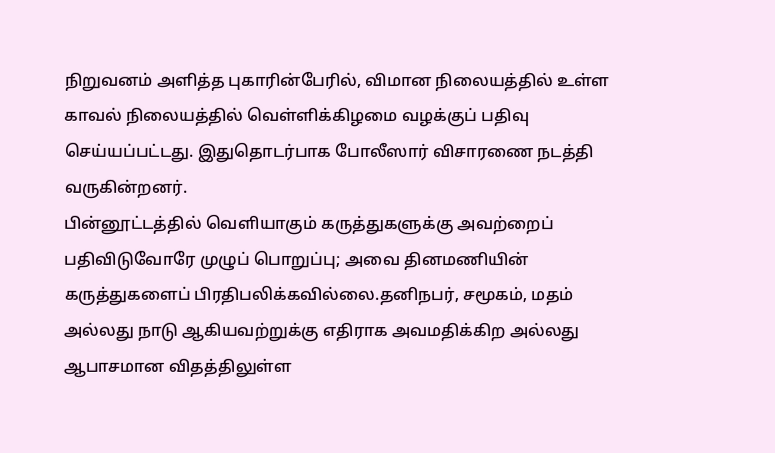நிறுவனம் அளித்த புகாரின்பேரில், விமான நிலையத்தில் உள்ள காவல் நிலையத்தில் வெள்ளிக்கிழமை வழக்குப் பதிவு செய்யப்பட்டது. இதுதொடர்பாக போலீஸார் விசாரணை நடத்தி வருகின்றனர்.
பின்னூட்டத்தில் வெளியாகும் கருத்துகளுக்கு அவற்றைப் பதிவிடுவோரே முழுப் பொறுப்பு; அவை தினமணியின் கருத்துகளைப் பிரதிபலிக்கவில்லை.தனிநபர், சமூகம், மதம் அல்லது நாடு ஆகியவற்றுக்கு எதிராக அவமதிக்கிற அல்லது ஆபாசமான விதத்திலுள்ள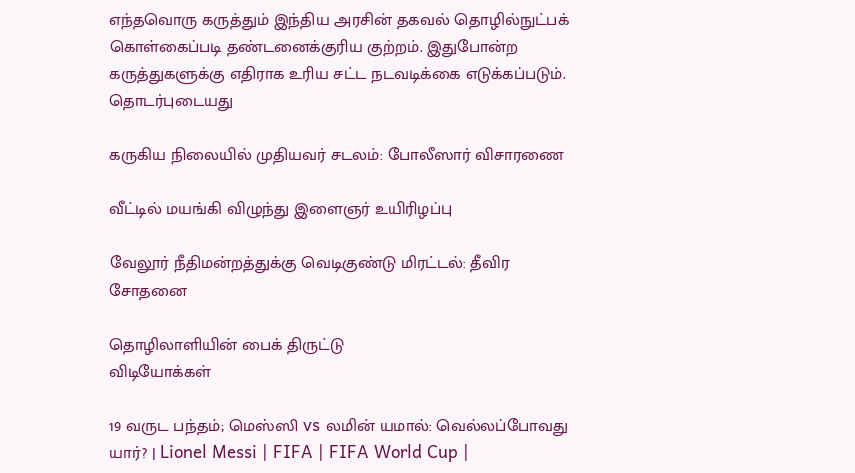எந்தவொரு கருத்தும் இந்திய அரசின் தகவல் தொழில்நுட்பக் கொள்கைப்படி தண்டனைக்குரிய குற்றம். இதுபோன்ற கருத்துகளுக்கு எதிராக உரிய சட்ட நடவடிக்கை எடுக்கப்படும்.
தொடர்புடையது

கருகிய நிலையில் முதியவர் சடலம்: போலீஸார் விசாரணை

வீட்டில் மயங்கி விழுந்து இளைஞர் உயிரிழப்பு

வேலூர் நீதிமன்றத்துக்கு வெடிகுண்டு மிரட்டல்: தீவிர சோதனை

தொழிலாளியின் பைக் திருட்டு
விடியோக்கள்

19 வருட பந்தம்; மெஸ்ஸி vs லமின் யமால்: வெல்லப்போவது யார்? | Lionel Messi | FIFA | FIFA World Cup |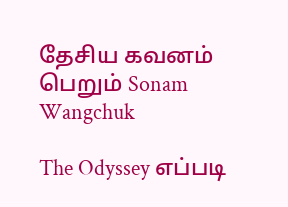தேசிய கவனம் பெறும் Sonam Wangchuk

The Odyssey எப்படி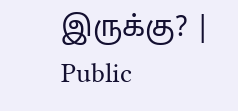இருக்கு? | Public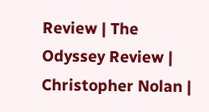Review | The Odyssey Review | Christopher Nolan |